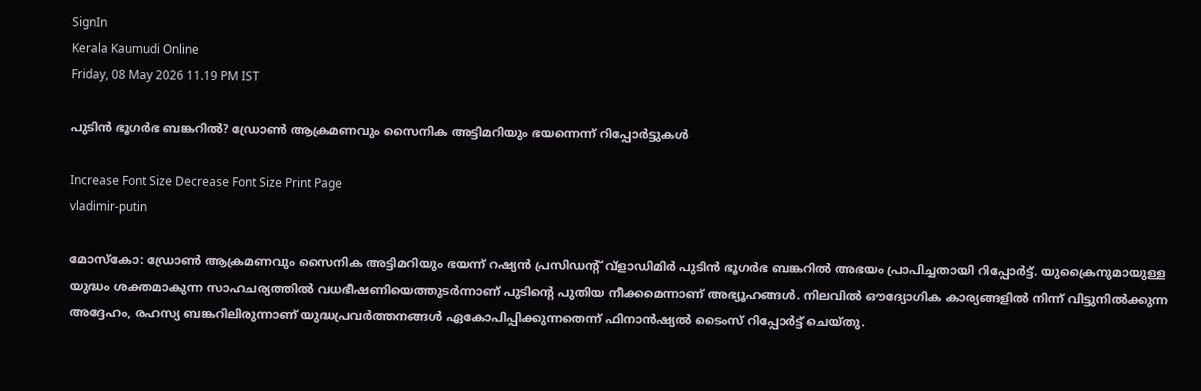SignIn
Kerala Kaumudi Online
Friday, 08 May 2026 11.19 PM IST

പുടിൻ ഭൂഗർഭ ബങ്കറിൽ? ഡ്രോൺ ആക്രമണവും സൈനിക അട്ടിമറിയും ഭയന്നെന്ന് റിപ്പോർട്ടുകൾ

Increase Font Size Decrease Font Size Print Page
vladimir-putin

മോസ്കോ: ഡ്രോൺ ആക്രമണവും സൈനിക അട്ടിമറിയും ഭയന്ന് റഷ്യൻ പ്രസിഡന്റ് വ്‌ളാഡിമിർ പുടിൻ ഭൂഗർഭ ബങ്കറിൽ അഭയം പ്രാപിച്ചതായി റിപ്പോർട്ട്. യുക്രൈനുമായുള്ള യുദ്ധം ശക്തമാകുന്ന സാഹചര്യത്തിൽ വധഭീഷണിയെത്തുടർന്നാണ് പുടിന്റെ പുതിയ നീക്കമെന്നാണ് അഭ്യൂഹങ്ങൾ. നിലവിൽ ഔദ്യോഗിക കാര്യങ്ങളിൽ നിന്ന് വിട്ടുനിൽക്കുന്ന അദ്ദേഹം, രഹസ്യ ബങ്കറിലിരുന്നാണ് യുദ്ധപ്രവർത്തനങ്ങൾ ഏകോപിപ്പിക്കുന്നതെന്ന് ഫിനാൻഷ്യൽ ടൈംസ് റിപ്പോർട്ട് ചെയ്തു.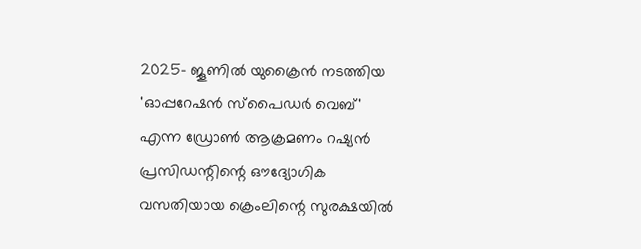2025- ജൂണിൽ യുക്രൈൻ നടത്തിയ 'ഓപ്പറേഷൻ സ്പൈഡർ വെബ്' എന്ന ഡ്രോൺ ആക്രമണം റഷ്യൻ പ്രസിഡന്റിന്റെ ഔദ്യോഗിക വസതിയായ ക്രെംലിന്റെ സുരക്ഷയിൽ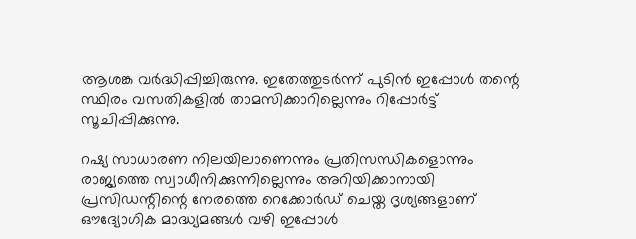ആശങ്ക വർദ്ധിപ്പിച്ചിരുന്നു. ഇതേത്തുടർന്ന് പുടിൻ ഇപ്പോൾ തന്റെ സ്ഥിരം വസതികളിൽ താമസിക്കാറില്ലെന്നും റിപ്പോർട്ട് സൂചിപ്പിക്കുന്നു.

റഷ്യ സാധാരണ നിലയിലാണെന്നും പ്രതിസന്ധികളൊന്നും രാജ്യത്തെ സ്വാധീനിക്കുന്നില്ലെന്നും അറിയിക്കാനായി പ്രസിഡന്റിന്റെ നേരത്തെ റെക്കോർഡ് ചെയ്ത ദൃശ്യങ്ങളാണ് ഔദ്യോഗിക മാദ്ധ്യമങ്ങൾ വഴി ഇപ്പോൾ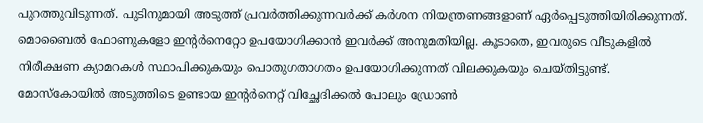പുറത്തുവിടുന്നത്. പുടിനുമായി അടുത്ത് പ്രവർത്തിക്കുന്നവർക്ക് കർശന നിയന്ത്രണങ്ങളാണ് ഏർപ്പെടുത്തിയിരിക്കുന്നത്. മൊബൈൽ ഫോണുകളോ ഇന്റർനെറ്റോ ഉപയോഗിക്കാൻ ഇവർക്ക് അനുമതിയില്ല. കൂടാതെ, ഇവരുടെ വീടുകളിൽ നിരീക്ഷണ ക്യാമറകൾ സ്ഥാപിക്കുകയും പൊതുഗതാഗതം ഉപയോഗിക്കുന്നത് വിലക്കുകയും ചെയ്തിട്ടുണ്ട്. മോസ്കോയിൽ അടുത്തിടെ ഉണ്ടായ ഇന്റർനെറ്റ് വിച്ഛേദിക്കൽ പോലും ഡ്രോൺ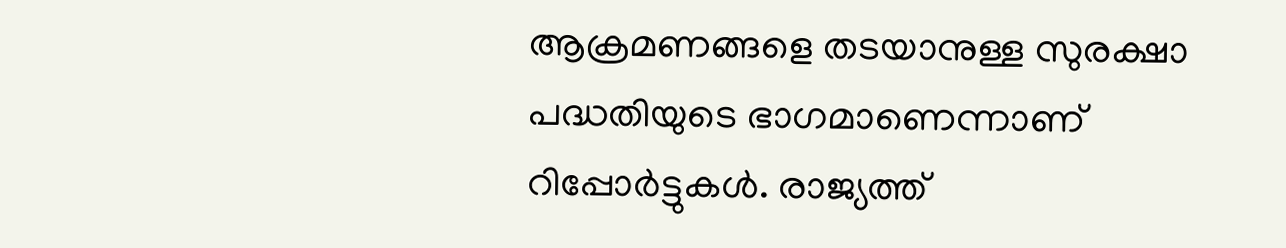ആക്രമണങ്ങളെ തടയാനുള്ള സുരക്ഷാ പദ്ധതിയുടെ ഭാഗമാണെന്നാണ് റിപ്പോർട്ടുകൾ. രാജ്യത്ത്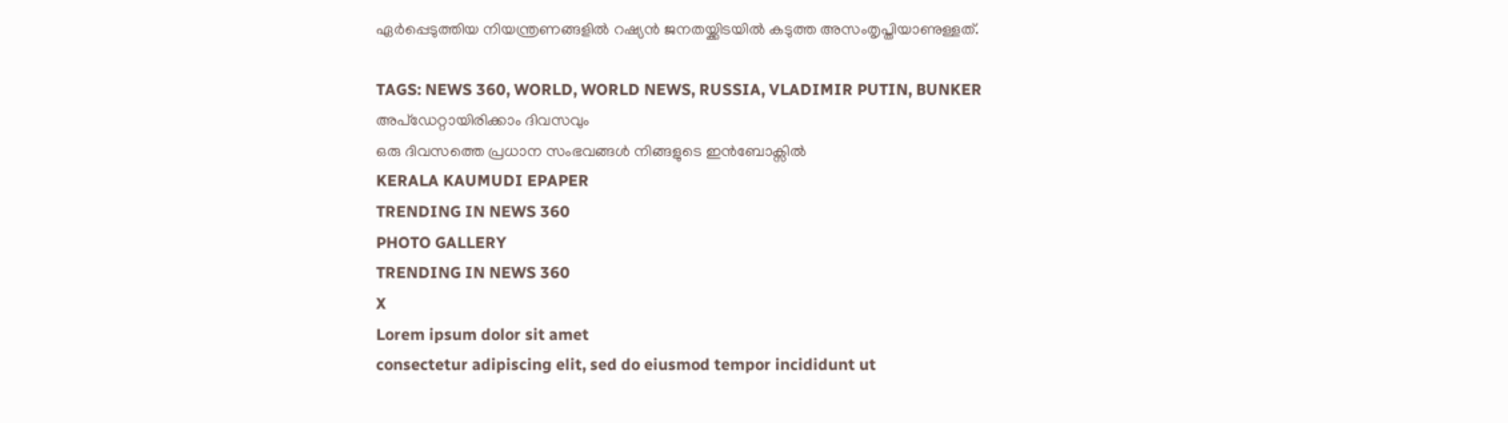ഏർപ്പെടുത്തിയ നിയന്ത്രണങ്ങളിൽ റഷ്യൻ ജനതയ്ക്കിടയിൽ കടുത്ത അസംതൃപ്തിയാണുള്ളത്.

TAGS: NEWS 360, WORLD, WORLD NEWS, RUSSIA, VLADIMIR PUTIN, BUNKER
അപ്ഡേറ്റായിരിക്കാം ദിവസവും
ഒരു ദിവസത്തെ പ്രധാന സംഭവങ്ങൾ നിങ്ങളുടെ ഇൻബോക്സിൽ
KERALA KAUMUDI EPAPER
TRENDING IN NEWS 360
PHOTO GALLERY
TRENDING IN NEWS 360
X
Lorem ipsum dolor sit amet
consectetur adipiscing elit, sed do eiusmod tempor incididunt ut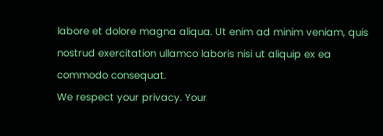labore et dolore magna aliqua. Ut enim ad minim veniam, quis nostrud exercitation ullamco laboris nisi ut aliquip ex ea commodo consequat.
We respect your privacy. Your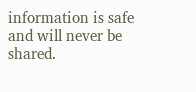information is safe and will never be shared.